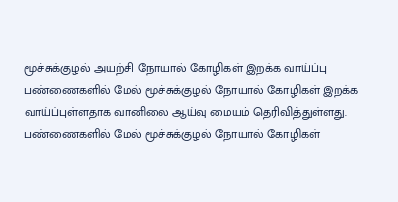மூச்சுக்குழல் அயற்சி நோயால் கோழிகள் இறக்க வாய்ப்பு
பண்ணைகளில் மேல் மூச்சுக்குழல் நோயால் கோழிகள் இறக்க வாய்ப்புள்ளதாக வானிலை ஆய்வு மையம் தெரிவித்துள்ளது.
பண்ணைகளில் மேல் மூச்சுக்குழல் நோயால் கோழிகள்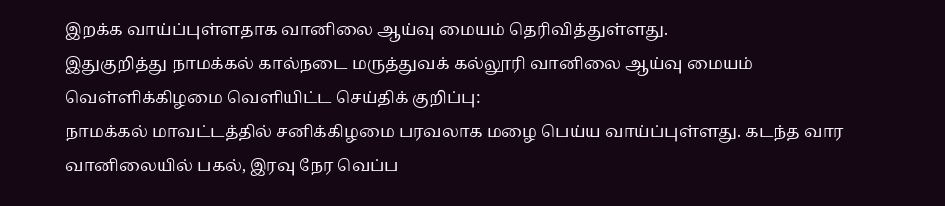இறக்க வாய்ப்புள்ளதாக வானிலை ஆய்வு மையம் தெரிவித்துள்ளது.
இதுகுறித்து நாமக்கல் கால்நடை மருத்துவக் கல்லூரி வானிலை ஆய்வு மையம் வெள்ளிக்கிழமை வெளியிட்ட செய்திக் குறிப்பு:
நாமக்கல் மாவட்டத்தில் சனிக்கிழமை பரவலாக மழை பெய்ய வாய்ப்புள்ளது. கடந்த வார வானிலையில் பகல், இரவு நேர வெப்ப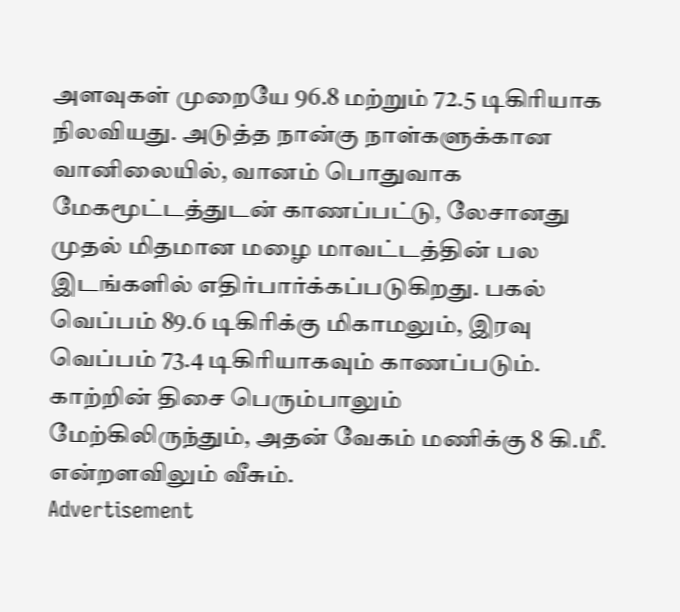அளவுகள் முறையே 96.8 மற்றும் 72.5 டிகிரியாக நிலவியது. அடுத்த நான்கு நாள்களுக்கான வானிலையில், வானம் பொதுவாக மேகமூட்டத்துடன் காணப்பட்டு, லேசானது முதல் மிதமான மழை மாவட்டத்தின் பல இடங்களில் எதிர்பார்க்கப்படுகிறது. பகல் வெப்பம் 89.6 டிகிரிக்கு மிகாமலும், இரவு வெப்பம் 73.4 டிகிரியாகவும் காணப்படும். காற்றின் திசை பெரும்பாலும் மேற்கிலிருந்தும், அதன் வேகம் மணிக்கு 8 கி.மீ. என்றளவிலும் வீசும்.
Advertisement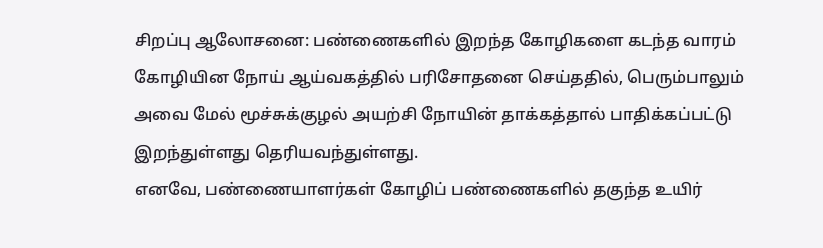சிறப்பு ஆலோசனை: பண்ணைகளில் இறந்த கோழிகளை கடந்த வாரம் கோழியின நோய் ஆய்வகத்தில் பரிசோதனை செய்ததில், பெரும்பாலும் அவை மேல் மூச்சுக்குழல் அயற்சி நோயின் தாக்கத்தால் பாதிக்கப்பட்டு இறந்துள்ளது தெரியவந்துள்ளது.
எனவே, பண்ணையாளர்கள் கோழிப் பண்ணைகளில் தகுந்த உயிர்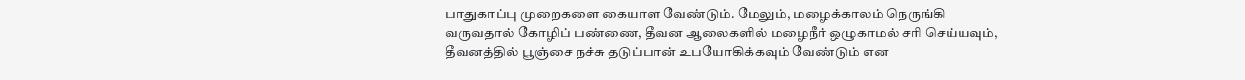பாதுகாப்பு முறைகளை கையாள வேண்டும். மேலும், மழைக்காலம் நெருங்கி வருவதால் கோழிப் பண்ணை, தீவன ஆலைகளில் மழைநீர் ஒழுகாமல் சரி செய்யவும், தீவனத்தில் பூஞ்சை நச்சு தடுப்பான் உபயோகிக்கவும் வேண்டும் என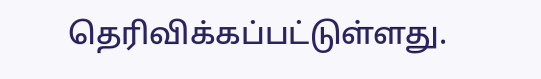தெரிவிக்கப்பட்டுள்ளது.